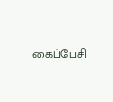கைப்பேசி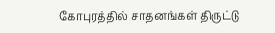கோபுரத்தில் சாதனங்கள் திருட்டு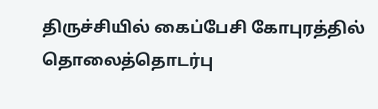திருச்சியில் கைப்பேசி கோபுரத்தில் தொலைத்தொடர்பு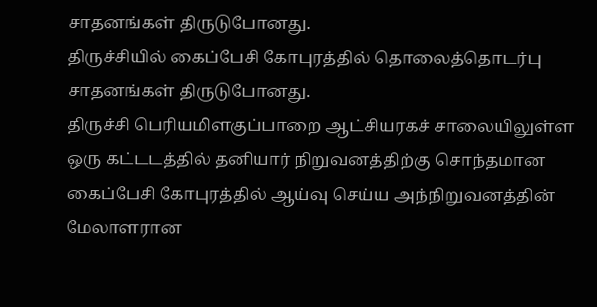சாதனங்கள் திருடுபோனது.
திருச்சியில் கைப்பேசி கோபுரத்தில் தொலைத்தொடர்பு சாதனங்கள் திருடுபோனது.
திருச்சி பெரியமிளகுப்பாறை ஆட்சியரகச் சாலையிலுள்ள ஒரு கட்டடத்தில் தனியார் நிறுவனத்திற்கு சொந்தமான கைப்பேசி கோபுரத்தில் ஆய்வு செய்ய அந்நிறுவனத்தின் மேலாளரான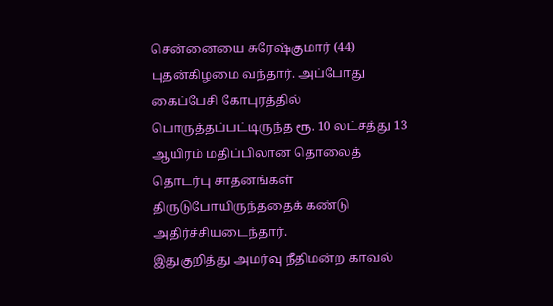சென்னையை சுரேஷ்குமார் (44) புதன்கிழமை வந்தார். அப்போது கைப்பேசி கோபுரத்தில் பொருத்தப்பட்டிருந்த ரூ. 10 லட்சத்து 13 ஆயிரம் மதிப்பிலான தொலைத் தொடர்பு சாதனங்கள் திருடுபோயிருந்ததைக் கண்டு அதிர்ச்சியடைந்தார்.
இதுகுறித்து அமர்வு நீதிமன்ற காவல்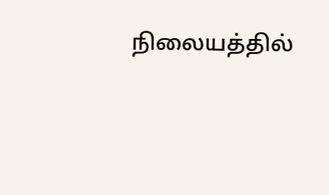நிலையத்தில்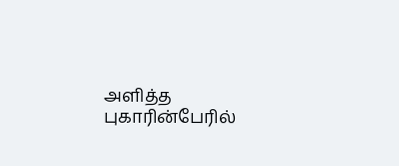அளித்த புகாரின்பேரில்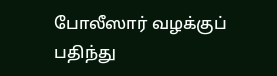போலீஸார் வழக்குப் பதிந்து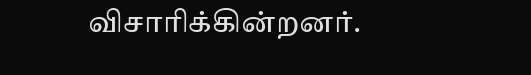விசாரிக்கின்றனர்.